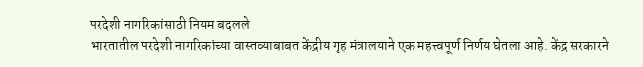परदेशी नागरिकांसाठी नियम बदलले
भारतातील परदेशी नागरिकांच्या वास्तव्याबाबत केंद्रीय गृह मंत्रालयाने एक महत्त्वपूर्ण निर्णय घेतला आहे. केंद्र सरकारने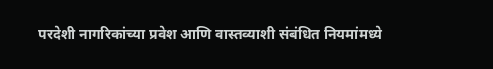परदेशी नागरिकांच्या प्रवेश आणि वास्तव्याशी संबंधित नियमांमध्ये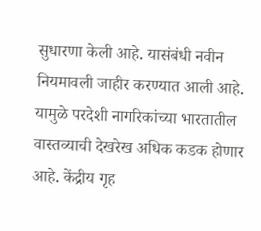सुधारणा केली आहे. यासंबंधी नवीन नियमावली जाहीर करण्यात आली आहे. यामुळे परदेशी नागरिकांच्या भारतातील वास्तव्याची देखरेख अधिक कडक होणार आहे. केंद्रीय गृह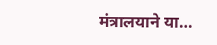मंत्रालयाने या…